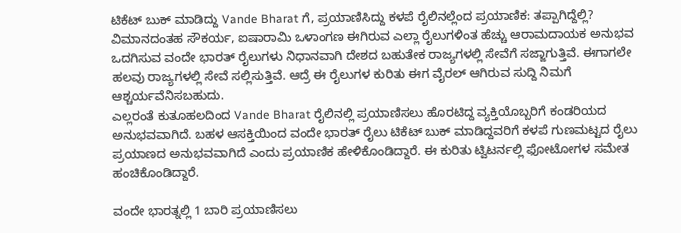ಟಿಕೆಟ್ ಬುಕ್ ಮಾಡಿದ್ದು Vande Bharat ಗೆ, ಪ್ರಯಾಣಿಸಿದ್ದು ಕಳಪೆ ರೈಲಿನಲ್ಲೆಂದ ಪ್ರಯಾಣಿಕ: ತಪ್ಪಾಗಿದ್ದೆಲ್ಲಿ?
ವಿಮಾನದಂತಹ ಸೌಕರ್ಯ, ಐಷಾರಾಮಿ ಒಳಾಂಗಣ ಈಗಿರುವ ಎಲ್ಲಾ ರೈಲುಗಳಿಂತ ಹೆಚ್ಚು ಆರಾಮದಾಯಕ ಅನುಭವ ಒದಗಿಸುವ ವಂದೇ ಭಾರತ್ ರೈಲುಗಳು ನಿಧಾನವಾಗಿ ದೇಶದ ಬಹುತೇಕ ರಾಜ್ಯಗಳಲ್ಲಿ ಸೇವೆಗೆ ಸಜ್ಜಾಗುತ್ತಿವೆ. ಈಗಾಗಲೇ ಹಲವು ರಾಜ್ಯಗಳಲ್ಲಿ ಸೇವೆ ಸಲ್ಲಿಸುತ್ತಿವೆ. ಆದ್ರೆ ಈ ರೈಲುಗಳ ಕುರಿತು ಈಗ ವೈರಲ್ ಆಗಿರುವ ಸುದ್ದಿ ನಿಮಗೆ ಆಶ್ಚರ್ಯವೆನಿಸಬಹುದು.
ಎಲ್ಲರಂತೆ ಕುತೂಹಲದಿಂದ Vande Bharat ರೈಲಿನಲ್ಲಿ ಪ್ರಯಾಣಿಸಲು ಹೊರಟಿದ್ದ ವ್ಯಕ್ತಿಯೊಬ್ಬರಿಗೆ ಕಂಡರಿಯದ ಅನುಭವವಾಗಿದೆ. ಬಹಳ ಆಸಕ್ತಿಯಿಂದ ವಂದೇ ಭಾರತ್ ರೈಲು ಟಿಕೆಟ್ ಬುಕ್ ಮಾಡಿದ್ದವರಿಗೆ ಕಳಪೆ ಗುಣಮಟ್ಟದ ರೈಲು ಪ್ರಯಾಣದ ಅನುಭವವಾಗಿದೆ ಎಂದು ಪ್ರಯಾಣಿಕ ಹೇಳಿಕೊಂಡಿದ್ದಾರೆ. ಈ ಕುರಿತು ಟ್ವಿಟರ್ನಲ್ಲಿ ಫೋಟೋಗಳ ಸಮೇತ ಹಂಚಿಕೊಂಡಿದ್ದಾರೆ.

ವಂದೇ ಭಾರತ್ನಲ್ಲಿ 1 ಬಾರಿ ಪ್ರಯಾಣಿಸಲು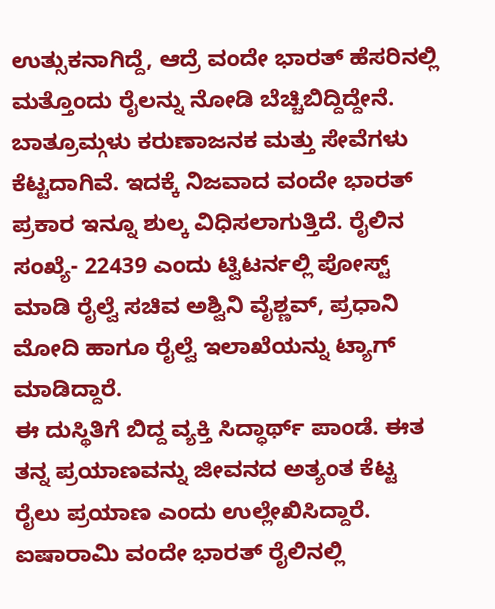ಉತ್ಸುಕನಾಗಿದ್ದೆ, ಆದ್ರೆ ವಂದೇ ಭಾರತ್ ಹೆಸರಿನಲ್ಲಿ ಮತ್ತೊಂದು ರೈಲನ್ನು ನೋಡಿ ಬೆಚ್ಚಿಬಿದ್ದಿದ್ದೇನೆ. ಬಾತ್ರೂಮ್ಗಳು ಕರುಣಾಜನಕ ಮತ್ತು ಸೇವೆಗಳು ಕೆಟ್ಟದಾಗಿವೆ. ಇದಕ್ಕೆ ನಿಜವಾದ ವಂದೇ ಭಾರತ್ ಪ್ರಕಾರ ಇನ್ನೂ ಶುಲ್ಕ ವಿಧಿಸಲಾಗುತ್ತಿದೆ. ರೈಲಿನ ಸಂಖ್ಯೆ- 22439 ಎಂದು ಟ್ವಿಟರ್ನಲ್ಲಿ ಪೋಸ್ಟ್ ಮಾಡಿ ರೈಲ್ವೆ ಸಚಿವ ಅಶ್ವಿನಿ ವೈಶ್ಣವ್, ಪ್ರಧಾನಿ ಮೋದಿ ಹಾಗೂ ರೈಲ್ವೆ ಇಲಾಖೆಯನ್ನು ಟ್ಯಾಗ್ ಮಾಡಿದ್ದಾರೆ.
ಈ ದುಸ್ಥಿತಿಗೆ ಬಿದ್ದ ವ್ಯಕ್ತಿ ಸಿದ್ಧಾರ್ಥ್ ಪಾಂಡೆ. ಈತ ತನ್ನ ಪ್ರಯಾಣವನ್ನು ಜೀವನದ ಅತ್ಯಂತ ಕೆಟ್ಟ ರೈಲು ಪ್ರಯಾಣ ಎಂದು ಉಲ್ಲೇಖಿಸಿದ್ದಾರೆ. ಐಷಾರಾಮಿ ವಂದೇ ಭಾರತ್ ರೈಲಿನಲ್ಲಿ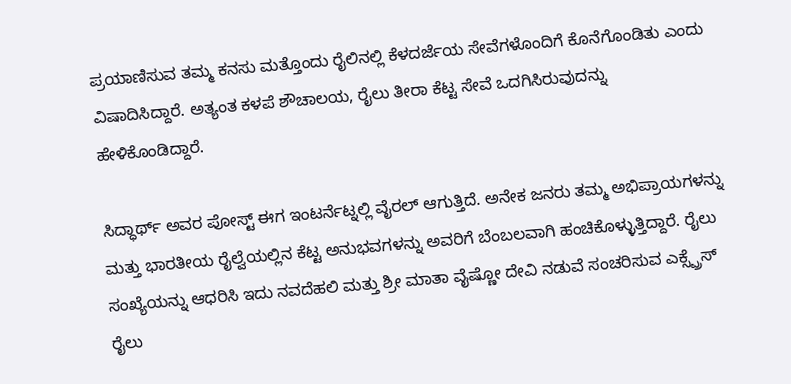ಪ್ರಯಾಣಿಸುವ ತಮ್ಮ ಕನಸು ಮತ್ತೊಂದು ರೈಲಿನಲ್ಲಿ ಕೆಳದರ್ಜೆಯ ಸೇವೆಗಳೊಂದಿಗೆ ಕೊನೆಗೊಂಡಿತು ಎಂದು ವಿಷಾದಿಸಿದ್ದಾರೆ. ಅತ್ಯಂತ ಕಳಪೆ ಶೌಚಾಲಯ, ರೈಲು ತೀರಾ ಕೆಟ್ಟ ಸೇವೆ ಒದಗಿಸಿರುವುದನ್ನು ಹೇಳಿಕೊಂಡಿದ್ದಾರೆ.

ಸಿದ್ಧಾರ್ಥ್ ಅವರ ಪೋಸ್ಟ್ ಈಗ ಇಂಟರ್ನೆಟ್ನಲ್ಲಿ ವೈರಲ್ ಆಗುತ್ತಿದೆ. ಅನೇಕ ಜನರು ತಮ್ಮ ಅಭಿಪ್ರಾಯಗಳನ್ನು ಮತ್ತು ಭಾರತೀಯ ರೈಲ್ವೆಯಲ್ಲಿನ ಕೆಟ್ಟ ಅನುಭವಗಳನ್ನು ಅವರಿಗೆ ಬೆಂಬಲವಾಗಿ ಹಂಚಿಕೊಳ್ಳುತ್ತಿದ್ದಾರೆ. ರೈಲು ಸಂಖ್ಯೆಯನ್ನು ಆಧರಿಸಿ ಇದು ನವದೆಹಲಿ ಮತ್ತು ಶ್ರೀ ಮಾತಾ ವೈಷ್ಣೋ ದೇವಿ ನಡುವೆ ಸಂಚರಿಸುವ ಎಕ್ಸ್ಪ್ರೆಸ್ ರೈಲು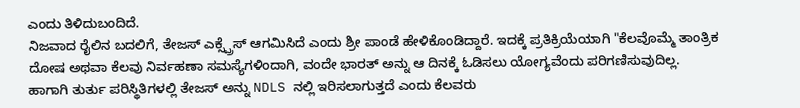ಎಂದು ತಿಳಿದುಬಂದಿದೆ.
ನಿಜವಾದ ರೈಲಿನ ಬದಲಿಗೆ, ತೇಜಸ್ ಎಕ್ಸ್ಪ್ರೆಸ್ ಆಗಮಿಸಿದೆ ಎಂದು ಶ್ರೀ ಪಾಂಡೆ ಹೇಳಿಕೊಂಡಿದ್ದಾರೆ. ಇದಕ್ಕೆ ಪ್ರತಿಕ್ರಿಯೆಯಾಗಿ "ಕೆಲವೊಮ್ಮೆ ತಾಂತ್ರಿಕ ದೋಷ ಅಥವಾ ಕೆಲವು ನಿರ್ವಹಣಾ ಸಮಸ್ಯೆಗಳಿಂದಾಗಿ, ವಂದೇ ಭಾರತ್ ಅನ್ನು ಆ ದಿನಕ್ಕೆ ಓಡಿಸಲು ಯೋಗ್ಯವೆಂದು ಪರಿಗಣಿಸುವುದಿಲ್ಲ. ಹಾಗಾಗಿ ತುರ್ತು ಪರಿಸ್ಥಿತಿಗಳಲ್ಲಿ ತೇಜಸ್ ಅನ್ನು NDLS ನಲ್ಲಿ ಇರಿಸಲಾಗುತ್ತದೆ ಎಂದು ಕೆಲವರು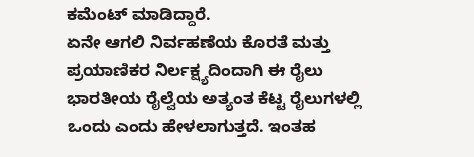ಕಮೆಂಟ್ ಮಾಡಿದ್ದಾರೆ.
ಏನೇ ಆಗಲಿ ನಿರ್ವಹಣೆಯ ಕೊರತೆ ಮತ್ತು ಪ್ರಯಾಣಿಕರ ನಿರ್ಲಕ್ಷ್ಯದಿಂದಾಗಿ ಈ ರೈಲು ಭಾರತೀಯ ರೈಲ್ವೆಯ ಅತ್ಯಂತ ಕೆಟ್ಟ ರೈಲುಗಳಲ್ಲಿ ಒಂದು ಎಂದು ಹೇಳಲಾಗುತ್ತದೆ. ಇಂತಹ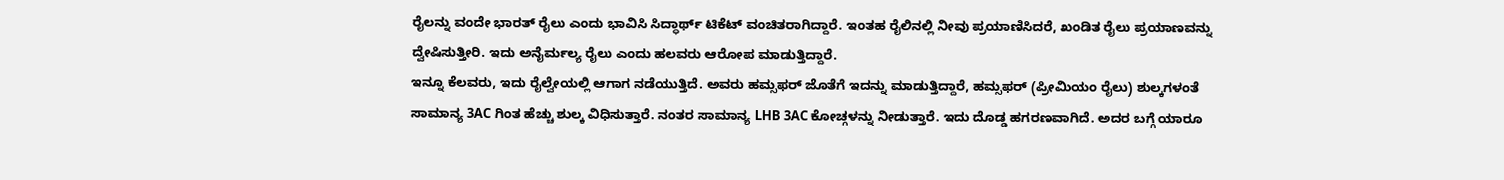ರೈಲನ್ನು ವಂದೇ ಭಾರತ್ ರೈಲು ಎಂದು ಭಾವಿಸಿ ಸಿದ್ಧಾರ್ಥ್ ಟಿಕೆಟ್ ವಂಚಿತರಾಗಿದ್ದಾರೆ. ಇಂತಹ ರೈಲಿನಲ್ಲಿ ನೀವು ಪ್ರಯಾಣಿಸಿದರೆ, ಖಂಡಿತ ರೈಲು ಪ್ರಯಾಣವನ್ನು ದ್ವೇಷಿಸುತ್ತೀರಿ. ಇದು ಅನೈರ್ಮಲ್ಯ ರೈಲು ಎಂದು ಹಲವರು ಆರೋಪ ಮಾಡುತ್ತಿದ್ದಾರೆ.
ಇನ್ನೂ ಕೆಲವರು, ಇದು ರೈಲ್ವೇಯಲ್ಲಿ ಆಗಾಗ ನಡೆಯುತ್ತಿದೆ. ಅವರು ಹಮ್ಸಫರ್ ಜೊತೆಗೆ ಇದನ್ನು ಮಾಡುತ್ತಿದ್ದಾರೆ, ಹಮ್ಸಫರ್ (ಪ್ರೀಮಿಯಂ ರೈಲು) ಶುಲ್ಕಗಳಂತೆ ಸಾಮಾನ್ಯ 3AC ಗಿಂತ ಹೆಚ್ಚು ಶುಲ್ಕ ವಿಧಿಸುತ್ತಾರೆ. ನಂತರ ಸಾಮಾನ್ಯ LHB 3AC ಕೋಚ್ಗಳನ್ನು ನೀಡುತ್ತಾರೆ. ಇದು ದೊಡ್ಡ ಹಗರಣವಾಗಿದೆ. ಅದರ ಬಗ್ಗೆ ಯಾರೂ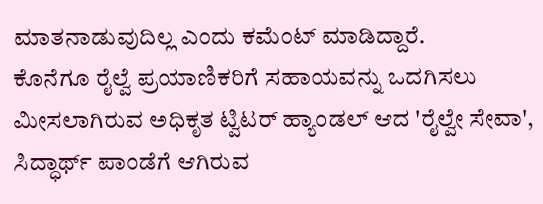ಮಾತನಾಡುವುದಿಲ್ಲ ಎಂದು ಕಮೆಂಟ್ ಮಾಡಿದ್ದಾರೆ.
ಕೊನೆಗೂ ರೈಲ್ವೆ ಪ್ರಯಾಣಿಕರಿಗೆ ಸಹಾಯವನ್ನು ಒದಗಿಸಲು ಮೀಸಲಾಗಿರುವ ಅಧಿಕೃತ ಟ್ವಿಟರ್ ಹ್ಯಾಂಡಲ್ ಆದ 'ರೈಲ್ವೇ ಸೇವಾ', ಸಿದ್ಧಾರ್ಥ್ ಪಾಂಡೆಗೆ ಆಗಿರುವ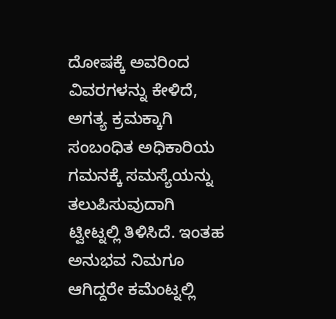ದೋಷಕ್ಕೆ ಅವರಿಂದ ವಿವರಗಳನ್ನು ಕೇಳಿದೆ, ಅಗತ್ಯ ಕ್ರಮಕ್ಕಾಗಿ ಸಂಬಂಧಿತ ಅಧಿಕಾರಿಯ ಗಮನಕ್ಕೆ ಸಮಸ್ಯೆಯನ್ನು ತಲುಪಿಸುವುದಾಗಿ ಟ್ವೀಟ್ನಲ್ಲಿ ತಿಳಿಸಿದೆ. ಇಂತಹ ಅನುಭವ ನಿಮಗೂ ಆಗಿದ್ದರೇ ಕಮೆಂಟ್ನಲ್ಲಿ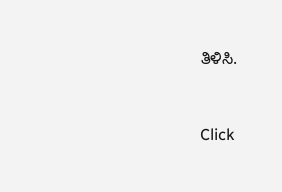ತಿಳಿಸಿ.


Click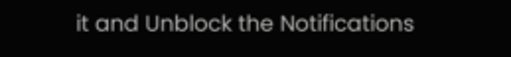it and Unblock the Notifications